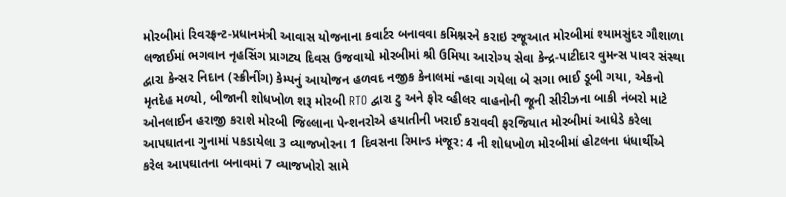મોરબીમાં રિવરફ્રન્ટ-પ્રધાનમંત્રી આવાસ યોજનાના કવાર્ટર બનાવવા કમિશ્નરને કરાઇ રજૂઆત મોરબીમાં શ્યામસુંદર ગૌશાળા લજાઈમાં ભગવાન નૃહસિંગ પ્રાગટ્ય દિવસ ઉજવાયો મોરબીમાં શ્રી ઉમિયા આરોગ્ય સેવા કેન્દ્ર-પાટીદાર વુમન્સ પાવર સંસ્થા દ્વારા કેન્સર નિદાન (સ્ક્રીનીંગ) કેમ્પનું આયોજન હળવદ નજીક કેનાલમાં ન્હાવા ગયેલા બે સગા ભાઈ ડૂબી ગયા, એકનો મૃતદેહ મળ્યો, બીજાની શોધખોળ શરૂ મોરબી RTO દ્વારા ટુ અને ફોર વ્હીલર વાહનોની જૂની સીરીઝના બાકી નંબરો માટે ઓનલાઈન હરાજી કરાશે મોરબી જિલ્લાના પેન્શનરોએ હયાતીની ખરાઈ કરાવવી ફરજિયાત મોરબીમાં આધેડે કરેલા આપઘાતના ગુનામાં પકડાયેલા 3 વ્યાજખોરના 1 દિવસના રિમાન્ડ મંજૂર: 4 ની શોધખોળ મોરબીમાં હોટલના ધંધાર્થીએ કરેલ આપઘાતના બનાવમાં 7 વ્યાજખોરો સામે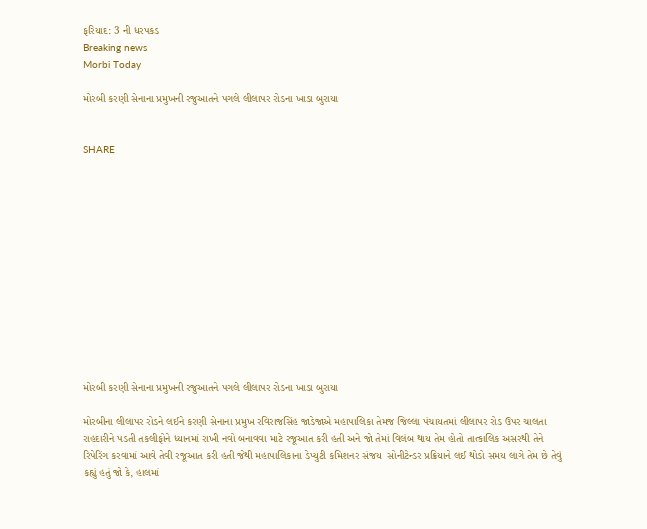ફરિયાદ: 3 ની ધરપકડ
Breaking news
Morbi Today

મોરબી કરણી સેનાના પ્રમુખની રજુઆતને પગલે લીલાપર રોડના ખાડા બુરાયા


SHARE













મોરબી કરણી સેનાના પ્રમુખની રજુઆતને પગલે લીલાપર રોડના ખાડા બુરાયા

મોરબીના લીલાપર રોડને લઈને કરણી સેનાના પ્રમુખ રવિરાજસિંહ જાડેજાએ મહાપાલિકા તેમજ જિલ્લા પંચાયતમાં લીલાપર રોડ ઉપર ચાલતા રાહદારીને પડતી તકલીફોને ધ્યાનમાં રાખી નવો બનાવવા માટે રજૂઆત કરી હતી અને જો તેમાં વિલંબ થાય તેમ હોતો તાત્કાલિક અસરથી તેને રિપેરિંગ કરવામાં આવે તેવી રજૂઆત કરી હતી જેથી મહાપાલિકાના ડેપ્યુટી કમિશનર સંજય  સોનીટેન્ડર પ્રક્રિયાને લઈ થોડો સમય લાગે તેમ છે તેવું કહ્યું હતું જો કે, હાલમાં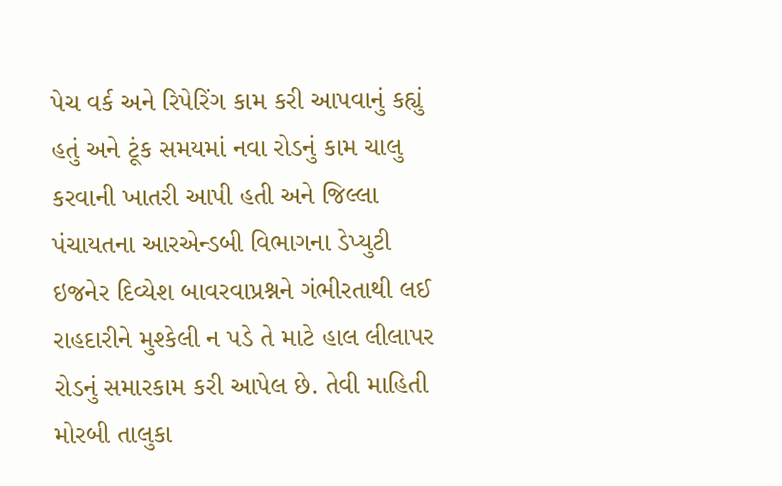પેચ વર્ક અને રિપેરિંગ કામ કરી આપવાનું કહ્યું હતું અને ટૂંક સમયમાં નવા રોડનું કામ ચાલુ કરવાની ખાતરી આપી હતી અને જિલ્લા પંચાયતના આરએન્ડબી વિભાગના ડેપ્યુટી ઇજનેર દિવ્યેશ બાવરવાપ્રશ્નને ગંભીરતાથી લઈ રાહદારીને મુશ્કેલી ન પડે તે માટે હાલ લીલાપર રોડનું સમારકામ કરી આપેલ છે. તેવી માહિતી મોરબી તાલુકા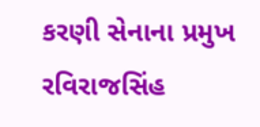કરણી સેનાના પ્રમુખ રવિરાજસિંહ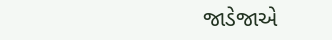જાડેજાએ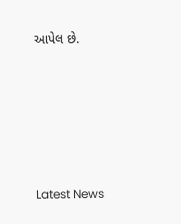આપેલ છે.






Latest News